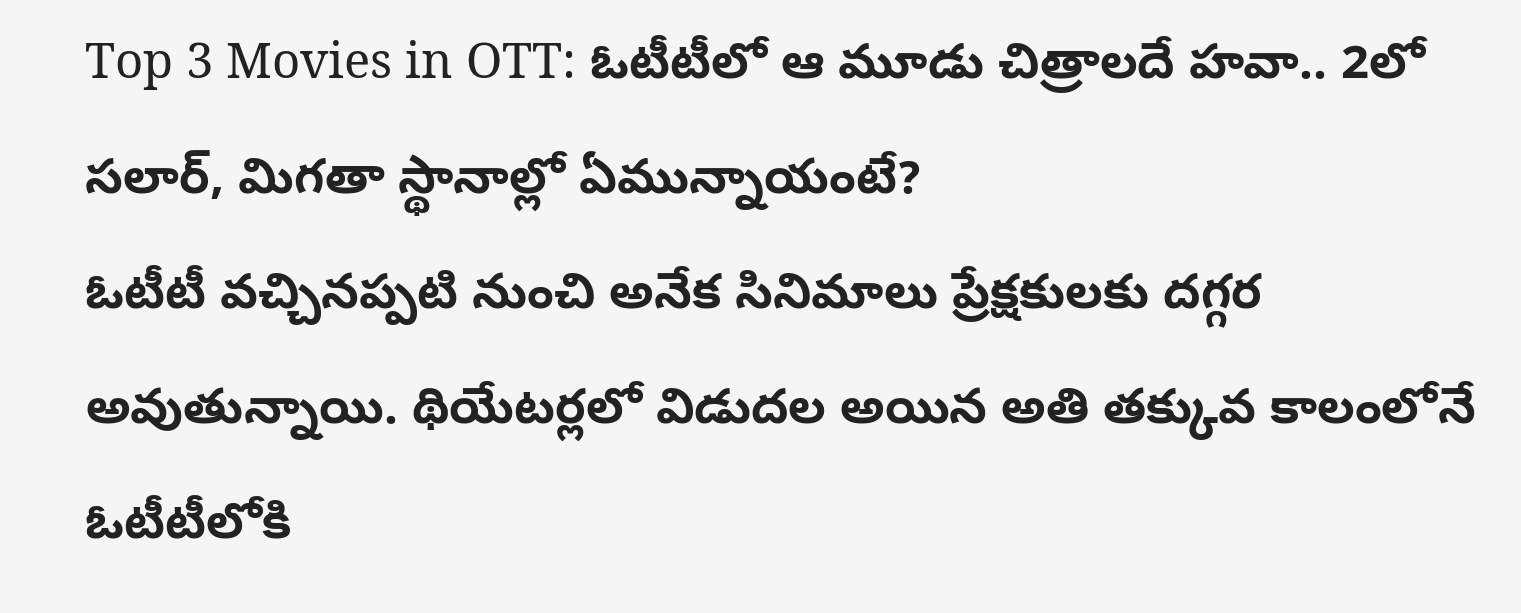Top 3 Movies in OTT: ఓటీటీలో ఆ మూడు చిత్రాలదే హవా.. 2లో సలార్, మిగతా స్థానాల్లో ఏమున్నాయంటే?
ఓటీటీ వచ్చినప్పటి నుంచి అనేక సినిమాలు ప్రేక్షకులకు దగ్గర అవుతున్నాయి. థియేటర్లలో విడుదల అయిన అతి తక్కువ కాలంలోనే ఓటీటీలోకి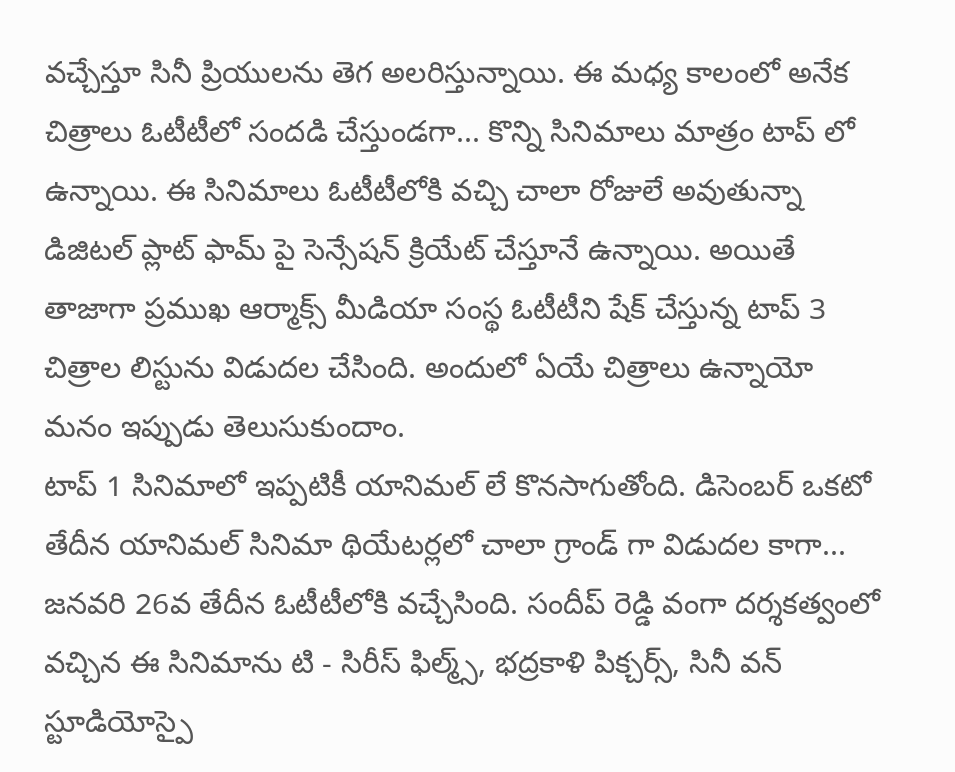వచ్చేస్తూ సినీ ప్రియులను తెగ అలరిస్తున్నాయి. ఈ మధ్య కాలంలో అనేక చిత్రాలు ఓటీటీలో సందడి చేస్తుండగా... కొన్ని సినిమాలు మాత్రం టాప్ లో ఉన్నాయి. ఈ సినిమాలు ఓటీటీలోకి వచ్చి చాలా రోజులే అవుతున్నా డిజిటల్ ప్లాట్ ఫామ్ పై సెన్సేషన్ క్రియేట్ చేస్తూనే ఉన్నాయి. అయితే తాజాగా ప్రముఖ ఆర్మాక్స్ మీడియా సంస్థ ఓటీటీని షేక్ చేస్తున్న టాప్ 3 చిత్రాల లిస్టును విడుదల చేసింది. అందులో ఏయే చిత్రాలు ఉన్నాయో మనం ఇప్పుడు తెలుసుకుందాం.
టాప్ 1 సినిమాలో ఇప్పటికీ యానిమల్ లే కొనసాగుతోంది. డిసెంబర్ ఒకటో తేదీన యానిమల్ సినిమా థియేటర్లలో చాలా గ్రాండ్ గా విడుదల కాగా... జనవరి 26వ తేదీన ఓటీటీలోకి వచ్చేసింది. సందీప్ రెడ్డి వంగా దర్శకత్వంలో వచ్చిన ఈ సినిమాను టి - సిరీస్ ఫిల్మ్స్, భద్రకాళి పిక్చర్స్, సినీ వన్ స్టూడియోస్పై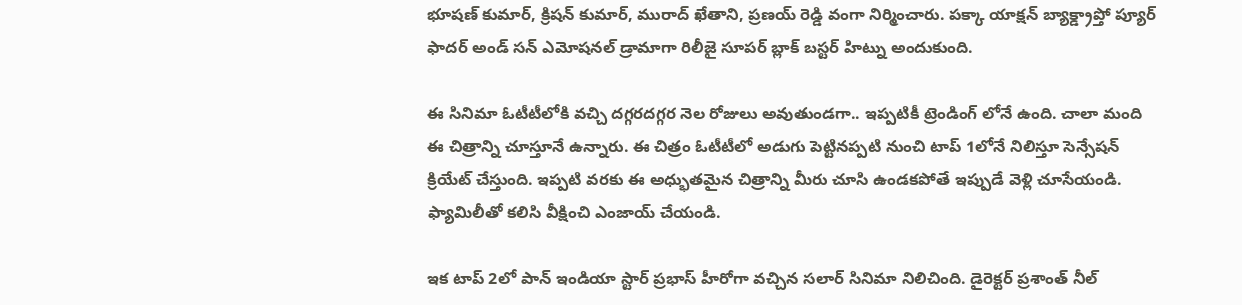భూషణ్ కుమార్, క్రిషన్ కుమార్, మురాద్ ఖేతాని, ప్రణయ్ రెడ్డి వంగా నిర్మించారు. పక్కా యాక్షన్ బ్యాక్డ్రాప్తో ప్యూర్ ఫాదర్ అండ్ సన్ ఎమోషనల్ డ్రామాగా రిలీజై సూపర్ బ్లాక్ బస్టర్ హిట్ను అందుకుంది.

ఈ సినిమా ఓటీటీలోకి వచ్చి దగ్గరదగ్గర నెల రోజులు అవుతుండగా.. ఇప్పటికీ ట్రెండింగ్ లోనే ఉంది. చాలా మంది ఈ చిత్రాన్ని చూస్తూనే ఉన్నారు. ఈ చిత్రం ఓటీటీలో అడుగు పెట్టినప్పటి నుంచి టాప్ 1లోనే నిలిస్తూ సెన్సేషన్ క్రియేట్ చేస్తుంది. ఇప్పటి వరకు ఈ అధ్భుతమైన చిత్రాన్ని మీరు చూసి ఉండకపోతే ఇప్పుడే వెళ్లి చూసేయండి. ఫ్యామిలీతో కలిసి వీక్షించి ఎంజాయ్ చేయండి.

ఇక టాప్ 2లో పాన్ ఇండియా స్టార్ ప్రభాస్ హీరోగా వచ్చిన సలార్ సినిమా నిలిచింది. డైరెక్టర్ ప్రశాంత్ నీల్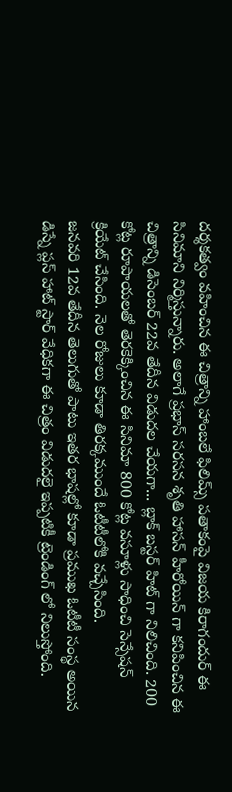దర్శకత్వం వహించిన ఈ చిత్రాన్ని హాంబలే ఫిలిమ్స్ పతాకంపై విజయ కిరాగందుర్ ఈ సినిమాని నిర్మిస్తున్నారు. అలాగే ప్రభాస్ సరసన శృతి హాసన్ హీరోయిన్ గా కనిపించిన ఈ చిత్రాన్ని డిసెంబర్ 22వ తేదీన విడుదల చేయగా... బ్లాక్ బస్టర్ హిట్ గా నిలిచింది. 200 కోట్ల రూపాయలతో తెరకెక్కించిన ఈ సినిమా 800 కోట్ల వసూళ్లు సాధించి సెన్సేషన్ క్రియేట్ చేసింది. నెల రోజులు కూడా తిరక్కముందే ఓటీటీలోకి వచ్చేసింది.
జనవరి 12వ తేదీన తెలుగుతో పాటు ఇతర భాషల్లో కూడా ప్రముఖ ఓటీటీ సంస్థ అయిన డిస్నే ప్లస్ హాట్ స్టార్ వేధికగా ఈ చిత్రం విడుదలై ఇప్పటికీ ట్రెండింగ్ లో నిలుస్తోంది.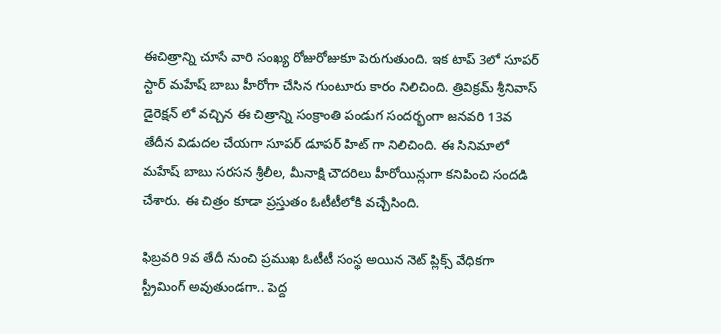ఈచిత్రాన్ని చూసే వారి సంఖ్య రోజురోజుకూ పెరుగుతుంది. ఇక టాప్ 3లో సూపర్ స్టార్ మహేష్ బాబు హీరోగా చేసిన గుంటూరు కారం నిలిచింది. త్రివిక్రమ్ శ్రీనివాస్ డైరెక్షన్ లో వచ్చిన ఈ చిత్రాన్ని సంక్రాంతి పండుగ సందర్భంగా జనవరి 13వ తేదీన విడుదల చేయగా సూపర్ డూపర్ హిట్ గా నిలిచింది. ఈ సినిమాలో మహేష్ బాబు సరసన శ్రీలీల, మీనాక్షి చౌదరిలు హీరోయిన్లుగా కనిపించి సందడి చేశారు. ఈ చిత్రం కూడా ప్రస్తుతం ఓటీటీలోకి వచ్చేసింది.

ఫిబ్రవరి 9వ తేదీ నుంచి ప్రముఖ ఓటీటీ సంస్థ అయిన నెట్ ప్లిక్స్ వేధికగా స్ట్రీమింగ్ అవుతుండగా.. పెద్ద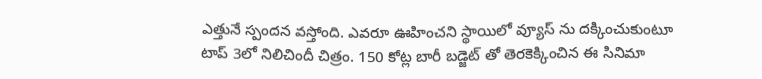ఎత్తునే స్పందన వస్తోంది. ఎవరూ ఊహించని స్థాయిలో వ్యూస్ ను దక్కించుకుంటూ టాప్ 3లో నిలిచిందీ చిత్రం. 150 కోట్ల బారీ బడ్జెట్ తో తెరకెక్కించిన ఈ సినిమా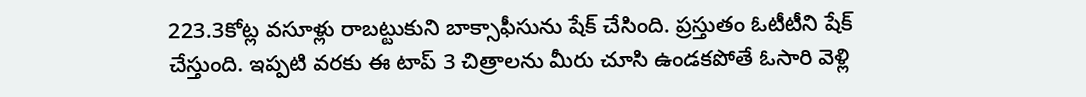223.3కోట్ల వసూళ్లు రాబట్టుకుని బాక్సాఫీసును షేక్ చేసింది. ప్రస్తుతం ఓటీటీని షేక్ చేస్తుంది. ఇప్పటి వరకు ఈ టాప్ 3 చిత్రాలను మీరు చూసి ఉండకపోతే ఓసారి వెళ్లి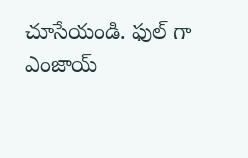చూసేయండి. ఫుల్ గా ఎంజాయ్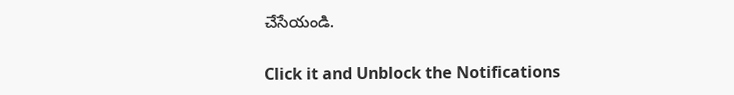చేసేయండి.


Click it and Unblock the Notifications